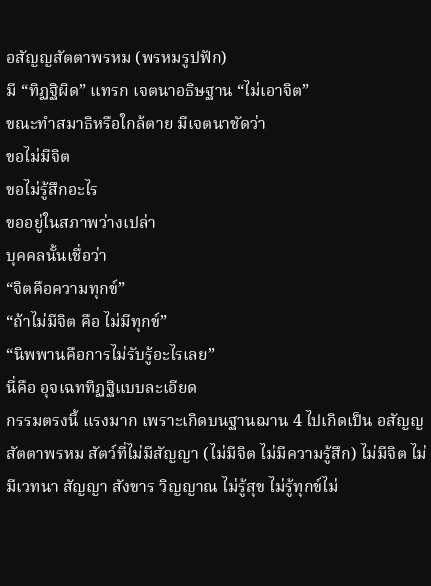อสัญญสัตตาพรหม (พรหมรูปฟัก)
มี “ทิฏฐิผิด” แทรก เจตนาอธิษฐาน “ไม่เอาจิต”
ขณะทำสมาธิหรือใกล้ตาย มีเจตนาชัดว่า
ขอไม่มีจิต
ขอไม่รู้สึกอะไร
ขออยู่ในสภาพว่างเปล่า
บุคคลนั้นเชื่อว่า
“จิตคือความทุกข์”
“ถ้าไม่มีจิต คือ ไม่มีทุกข์”
“นิพพานคือการไม่รับรู้อะไรเลย”
นี่คือ อุจเฉททิฏฐิแบบละเอียด
กรรมตรงนี้ แรงมาก เพราะเกิดบนฐานฌาน 4 ไปเกิดเป็น อสัญญสัตตาพรหม สัตว์ที่ไม่มีสัญญา (ไม่มีจิต ไม่มีความรู้สึก) ไม่มีจิต ไม่มีเวทนา สัญญา สังขาร วิญญาณ ไม่รู้สุข ไม่รู้ทุกข์ไม่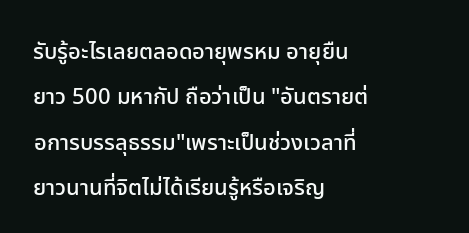รับรู้อะไรเลยตลอดอายุพรหม อายุยืนยาว 500 มหากัป ถือว่าเป็น "อันตรายต่อการบรรลุธรรม"เพราะเป็นช่วงเวลาที่ยาวนานที่จิตไม่ได้เรียนรู้หรือเจริญ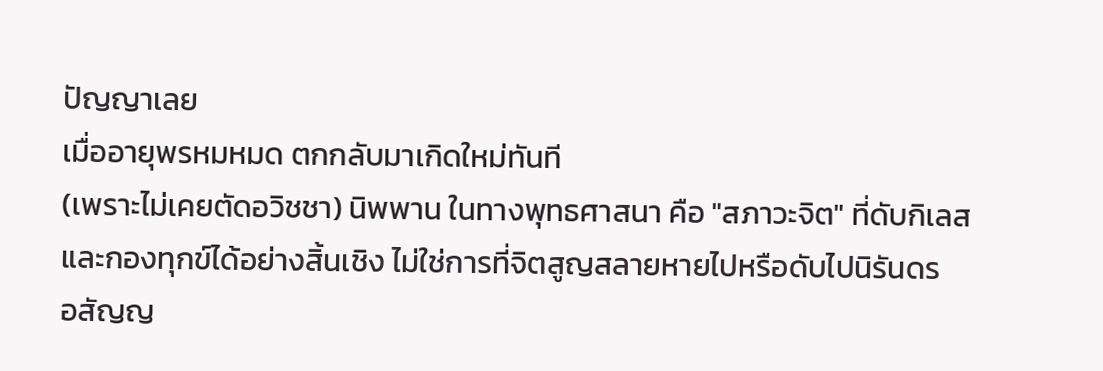ปัญญาเลย
เมื่ออายุพรหมหมด ตกกลับมาเกิดใหม่ทันที
(เพราะไม่เคยตัดอวิชชา) นิพพาน ในทางพุทธศาสนา คือ "สภาวะจิต" ที่ดับกิเลสและกองทุกข์ได้อย่างสิ้นเชิง ไม่ใช่การที่จิตสูญสลายหายไปหรือดับไปนิรันดร
อสัญญ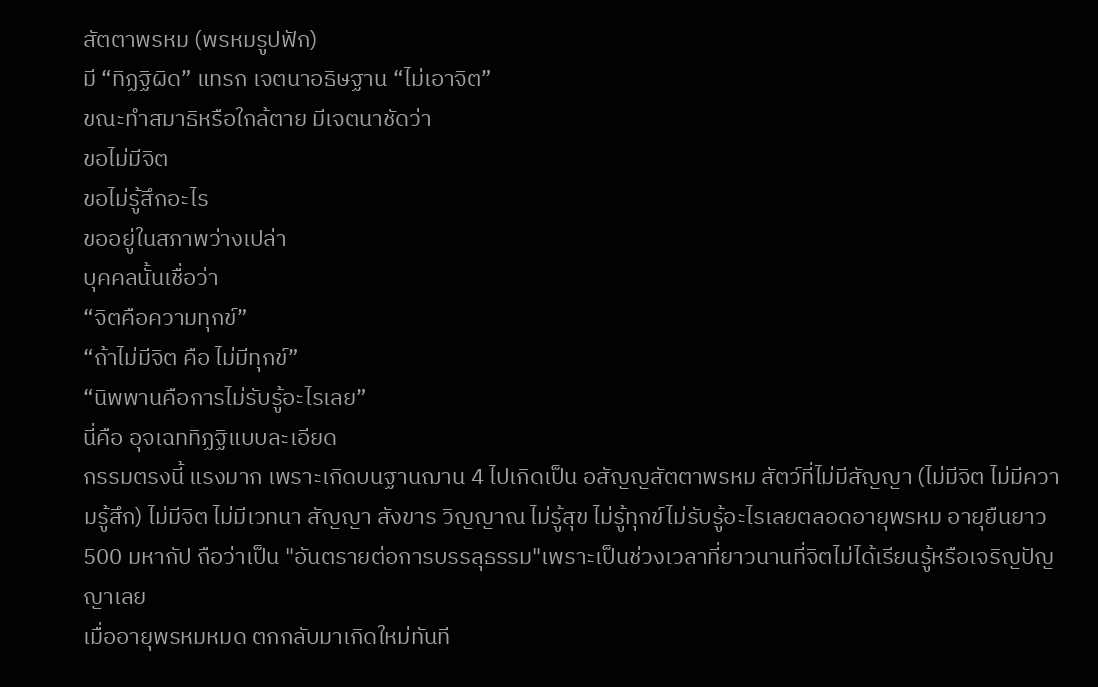สัตตาพรหม (พรหมรูปฟัก)
มี “ทิฏฐิผิด” แทรก เจตนาอธิษฐาน “ไม่เอาจิต”
ขณะทำสมาธิหรือใกล้ตาย มีเจตนาชัดว่า
ขอไม่มีจิต
ขอไม่รู้สึกอะไร
ขออยู่ในสภาพว่างเปล่า
บุคคลนั้นเชื่อว่า
“จิตคือความทุกข์”
“ถ้าไม่มีจิต คือ ไม่มีทุกข์”
“นิพพานคือการไม่รับรู้อะไรเลย”
นี่คือ อุจเฉททิฏฐิแบบละเอียด
กรรมตรงนี้ แรงมาก เพราะเกิดบนฐานฌาน 4 ไปเกิดเป็น อสัญญสัตตาพรหม สัตว์ที่ไม่มีสัญญา (ไม่มีจิต ไม่มีความรู้สึก) ไม่มีจิต ไม่มีเวทนา สัญญา สังขาร วิญญาณ ไม่รู้สุข ไม่รู้ทุกข์ไม่รับรู้อะไรเลยตลอดอายุพรหม อายุยืนยาว 500 มหากัป ถือว่าเป็น "อันตรายต่อการบรรลุธรรม"เพราะเป็นช่วงเวลาที่ยาวนานที่จิตไม่ได้เรียนรู้หรือเจริญปัญญาเลย
เมื่ออายุพรหมหมด ตกกลับมาเกิดใหม่ทันที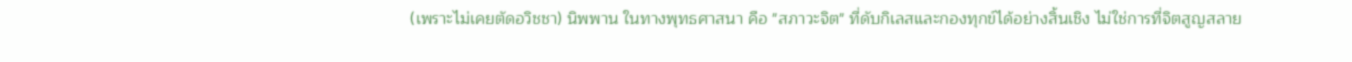(เพราะไม่เคยตัดอวิชชา) นิพพาน ในทางพุทธศาสนา คือ "สภาวะจิต" ที่ดับกิเลสและกองทุกข์ได้อย่างสิ้นเชิง ไม่ใช่การที่จิตสูญสลาย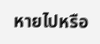หายไปหรือ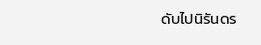ดับไปนิรันดร